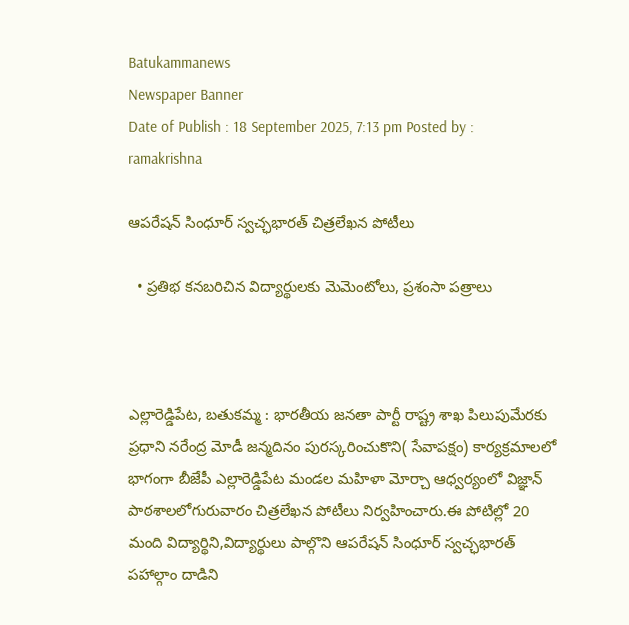Batukammanews
Newspaper Banner
Date of Publish : 18 September 2025, 7:13 pm Posted by : ramakrishna

ఆపరేషన్ సింధూర్ స్వచ్ఛభారత్ చిత్రలేఖన పోటీలు

  • ప్రతిభ కనబరిచిన విద్యార్థులకు మెమెంటోలు, ప్రశంసా పత్రాలు



ఎల్లారెడ్డిపేట, బతుకమ్మ : భారతీయ జనతా పార్టీ రాష్ట్ర శాఖ పిలుపుమేరకు ప్రధాని నరేంద్ర మోడీ జన్మదినం పురస్కరించుకొని( సేవాపక్షం) కార్యక్రమాలలో భాగంగా బీజేపీ ఎల్లారెడ్డిపేట మండల మహిళా మోర్చా ఆధ్వర్యంలో విజ్ఞాన్ పాఠశాలలోగురువారం చిత్రలేఖన పోటీలు నిర్వహించారు.ఈ పోటిల్లో 20 మంది విద్యార్థిని,విద్యార్థులు పాల్గొని ఆపరేషన్ సింధూర్ స్వచ్ఛభారత్ పహాల్గాం దాడిని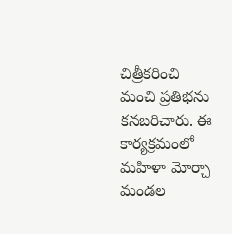చిత్రీకరించి మంచి ప్రతిభను కనబరిచారు. ఈ కార్యక్రమంలో మహిళా మోర్చా మండల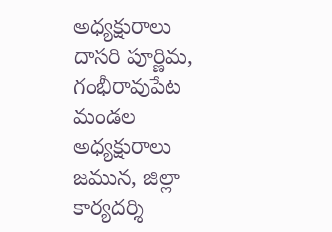అధ్యక్షురాలు దాసరి పూర్ణిమ, గంభీరావుపేట మండల అధ్యక్షురాలు జమున, జిల్లా కార్యదర్శి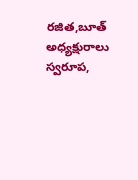రజిత,బూత్ అధ్యక్షురాలు స్వరూప,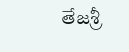తేజశ్రీ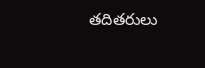తదితరులు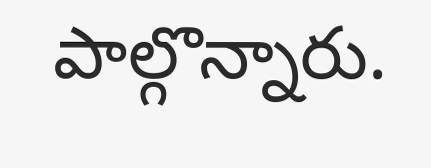పాల్గొన్నారు.